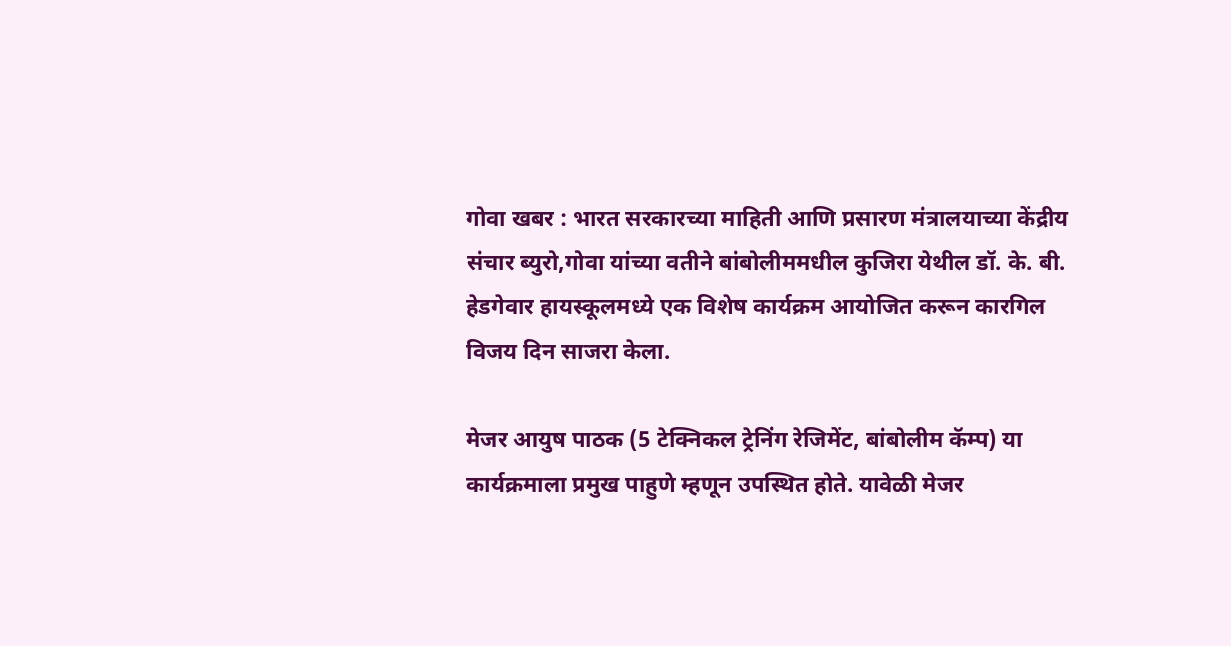गोवा खबर : भारत सरकारच्या माहिती आणि प्रसारण मंत्रालयाच्या केंद्रीय संचार ब्युरो,गोवा यांच्या वतीने बांबोलीममधील कुजिरा येथील डॉ. के. बी. हेडगेवार हायस्कूलमध्ये एक विशेष कार्यक्रम आयोजित करून कारगिल विजय दिन साजरा केला.

मेजर आयुष पाठक (5 टेक्निकल ट्रेनिंग रेजिमेंट, बांबोलीम कॅम्प) या कार्यक्रमाला प्रमुख पाहुणे म्हणून उपस्थित होते. यावेळी मेजर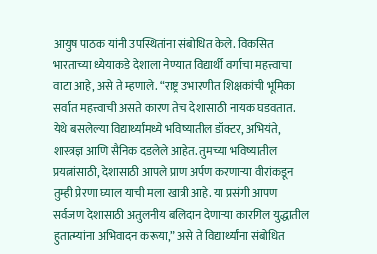आयुष पाठक यांनी उपस्थितांना संबोधित केले. विकसित भारताच्या ध्येयाकडे देशाला नेण्यात विद्यार्थी वर्गाचा महत्त्वाचा वाटा आहे, असे ते म्हणाले. “राष्ट्र उभारणीत शिक्षकांची भूमिका सर्वात महत्त्वाची असते कारण तेच देशासाठी नायक घडवतात. येथे बसलेल्या विद्यार्थ्यांमध्ये भविष्यातील डॉक्टर, अभियंते, शास्त्रज्ञ आणि सैनिक दडलेले आहेत. तुमच्या भविष्यातील प्रयत्नांसाठी, देशासाठी आपले प्राण अर्पण करणाऱ्या वीरांकडून तुम्ही प्रेरणा घ्याल याची मला खात्री आहे. या प्रसंगी आपण सर्वजण देशासाठी अतुलनीय बलिदान देणाऱ्या कारगिल युद्धातील हुतात्म्यांना अभिवादन करूया,” असे ते विद्यार्थ्यांना संबोधित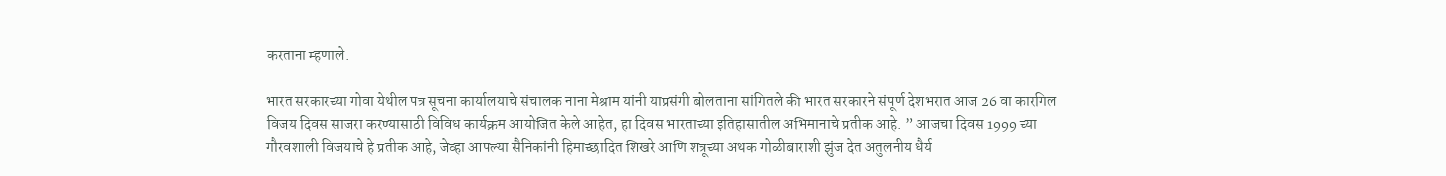करताना म्हणाले.

भारत सरकारच्या गोवा येथील पत्र सूचना कार्यालयाचे संचालक नाना मेश्राम यांनी याप्रसंगी बोलताना सांगितले की भारत सरकारने संपूर्ण देशभरात आज 26 वा कारगिल विजय दिवस साजरा करण्यासाठी विविध कार्यक्रम आयोजित केले आहेत, हा दिवस भारताच्या इतिहासातील अभिमानाचे प्रतीक आहे. ” आजचा दिवस 1999 च्या गौरवशाली विजयाचे हे प्रतीक आहे, जेव्हा आपल्या सैनिकांनी हिमाच्छादित शिखरे आणि शत्रूच्या अथक गोळीबाराशी झुंज देत अतुलनीय धैर्य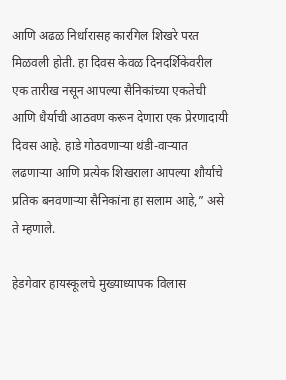आणि अढळ निर्धारासह कारगिल शिखरे परत मिळवली होती. हा दिवस केवळ दिनदर्शिकेवरील एक तारीख नसून आपल्या सैनिकांच्या एकतेची आणि धैर्याची आठवण करून देणारा एक प्रेरणादायी दिवस आहे. हाडे गोठवणाऱ्या थंडी-वाऱ्यात लढणाऱ्या आणि प्रत्येक शिखराला आपल्या शौर्याचे प्रतिक बनवणाऱ्या सैनिकांना हा सलाम आहे,” असे ते म्हणाले.

हेडगेवार हायस्कूलचे मुख्याध्यापक विलास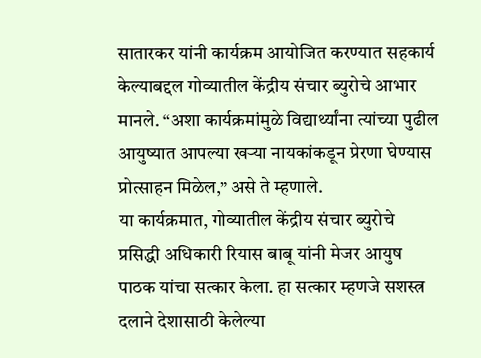सातारकर यांनी कार्यक्रम आयोजित करण्यात सहकार्य केल्याबद्दल गोव्यातील केंद्रीय संचार ब्युरोचे आभार मानले. “अशा कार्यक्रमांमुळे विद्यार्थ्यांना त्यांच्या पुढील आयुष्यात आपल्या खऱ्या नायकांकडून प्रेरणा घेण्यास प्रोत्साहन मिळेल,” असे ते म्हणाले.
या कार्यक्रमात, गोव्यातील केंद्रीय संचार ब्युरोचे प्रसिद्धी अधिकारी रियास बाबू यांनी मेजर आयुष पाठक यांचा सत्कार केला. हा सत्कार म्हणजे सशस्त्र दलाने देशासाठी केलेल्या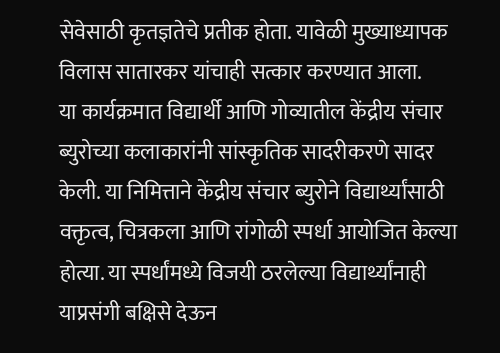सेवेसाठी कृतज्ञतेचे प्रतीक होता. यावेळी मुख्याध्यापक विलास सातारकर यांचाही सत्कार करण्यात आला.
या कार्यक्रमात विद्यार्थी आणि गोव्यातील केंद्रीय संचार ब्युरोच्या कलाकारांनी सांस्कृतिक सादरीकरणे सादर केली. या निमित्ताने केंद्रीय संचार ब्युरोने विद्यार्थ्यांसाठी वक्तृत्व, चित्रकला आणि रांगोळी स्पर्धा आयोजित केल्या होत्या. या स्पर्धांमध्ये विजयी ठरलेल्या विद्यार्थ्यांनाही याप्रसंगी बक्षिसे देऊन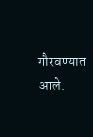गौरवण्यात आले.